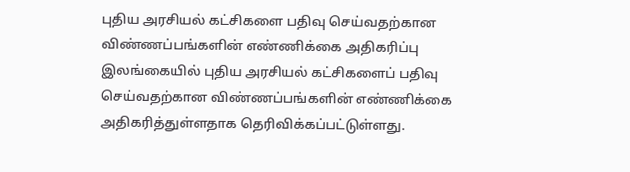புதிய அரசியல் கட்சிகளை பதிவு செய்வதற்கான விண்ணப்பங்களின் எண்ணிக்கை அதிகரிப்பு
இலங்கையில் புதிய அரசியல் கட்சிகளைப் பதிவு செய்வதற்கான விண்ணப்பங்களின் எண்ணிக்கை அதிகரித்துள்ளதாக தெரிவிக்கப்பட்டுள்ளது.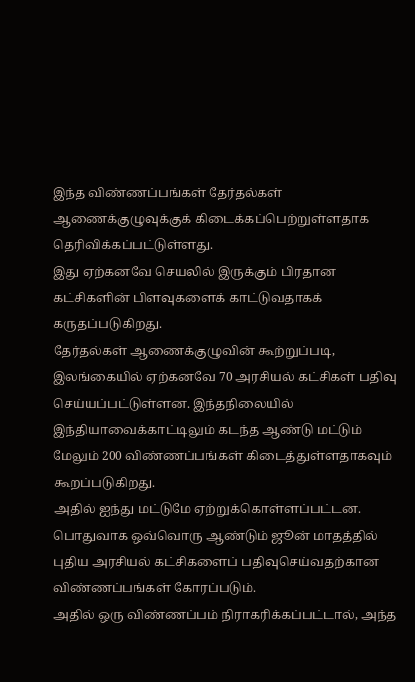இந்த விண்ணப்பங்கள் தேர்தல்கள் ஆணைக்குழுவுக்குக் கிடைக்கப்பெற்றுள்ளதாக தெரிவிக்கப்பட்டுள்ளது.
இது ஏற்கனவே செயலில் இருக்கும் பிரதான கட்சிகளின் பிளவுகளைக் காட்டுவதாகக் கருதப்படுகிறது.
தேர்தல்கள் ஆணைக்குழுவின் கூற்றுப்படி,
இலங்கையில் ஏற்கனவே 70 அரசியல் கட்சிகள் பதிவு செய்யப்பட்டுள்ளன. இந்தநிலையில் இந்தியாவைக்காட்டிலும் கடந்த ஆண்டு மட்டும் மேலும் 200 விண்ணப்பங்கள் கிடைத்துள்ளதாகவும் கூறப்படுகிறது.
அதில் ஐந்து மட்டுமே ஏற்றுக்கொள்ளப்பட்டன. பொதுவாக ஒவ்வொரு ஆண்டும் ஜூன் மாதத்தில் புதிய அரசியல் கட்சிகளைப் பதிவுசெய்வதற்கான விண்ணப்பங்கள் கோரப்படும்.
அதில் ஒரு விண்ணப்பம் நிராகரிக்கப்பட்டால், அந்த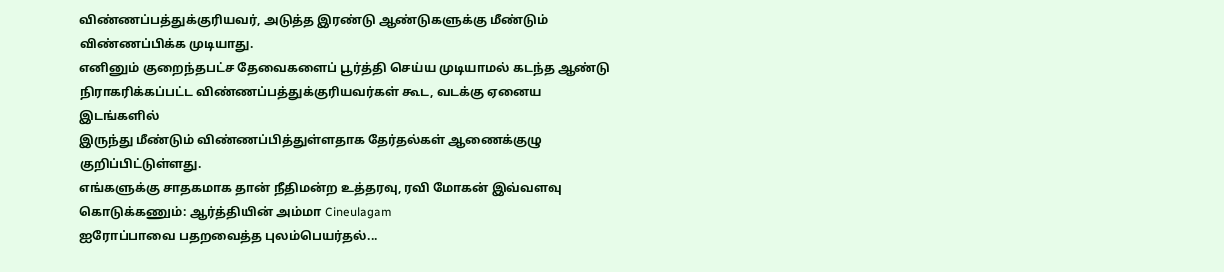விண்ணப்பத்துக்குரியவர், அடுத்த இரண்டு ஆண்டுகளுக்கு மீண்டும் விண்ணப்பிக்க முடியாது.
எனினும் குறைந்தபட்ச தேவைகளைப் பூர்த்தி செய்ய முடியாமல் கடந்த ஆண்டு
நிராகரிக்கப்பட்ட விண்ணப்பத்துக்குரியவர்கள் கூட, வடக்கு ஏனைய இடங்களில்
இருந்து மீண்டும் விண்ணப்பித்துள்ளதாக தேர்தல்கள் ஆணைக்குழு குறிப்பிட்டுள்ளது.
எங்களுக்கு சாதகமாக தான் நீதிமன்ற உத்தரவு, ரவி மோகன் இவ்வளவு கொடுக்கணும்: ஆர்த்தியின் அம்மா Cineulagam
ஐரோப்பாவை பதறவைத்த புலம்பெயர்தல்...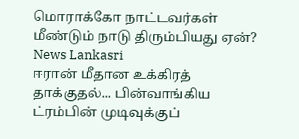மொராக்கோ நாட்டவர்கள் மீண்டும் நாடு திரும்பியது ஏன்? News Lankasri
ஈரான் மீதான உக்கிரத் தாக்குதல்... பின்வாங்கிய ட்ரம்பின் முடிவுக்குப்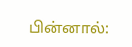பின்னால்: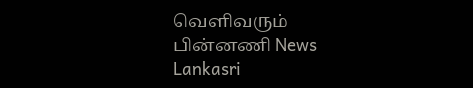வெளிவரும் பின்னணி News Lankasri